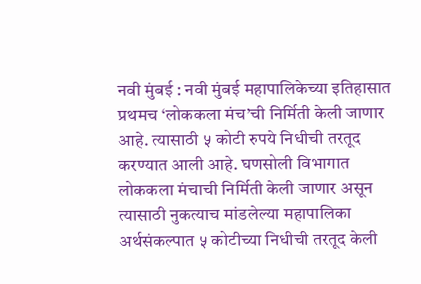नवी मुंबई : नवी मुंबई महापालिकेच्या इतिहासात प्रथमच ‘लोककला मंच’ची निर्मिती केली जाणार आहे. त्यासाठी ५ कोटी रुपये निधीची तरतूद करण्यात आली आहे. घणसोली विभागात लोककला मंचाची निर्मिती केली जाणार असून त्यासाठी नुकत्याच मांडलेल्या महापालिका अर्थसंकल्पात ५ कोटीच्या निधीची तरतूद केली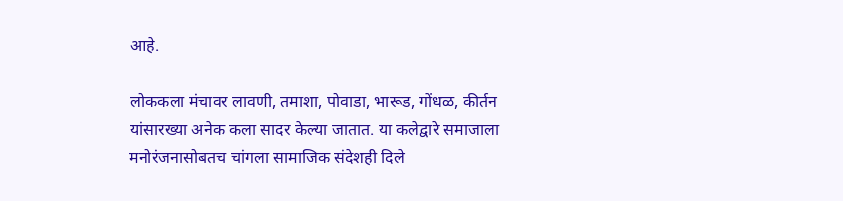आहे.

लोककला मंचावर लावणी, तमाशा, पोवाडा, भारूड, गोंधळ, कीर्तन यांसारख्या अनेक कला सादर केल्या जातात. या कलेद्वारे समाजाला मनोरंजनासोबतच चांगला सामाजिक संदेशही दिले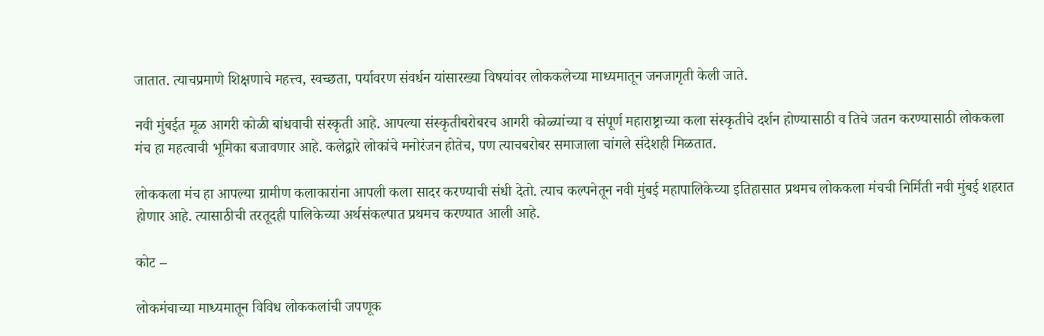जातात. त्याचप्रमाणे शिक्षणाचे महत्त्व, स्वच्छता, पर्यावरण संवर्धन यांसारख्या विषयांवर लोककलेच्या माध्यमातून जनजागृती केली जाते.

नवी मुंबईत मूळ आगरी कोळी बांधवाची संस्कृती आहे. आपल्या संस्कृतीबरोबरच आगरी कोळ्यांच्या व संपूर्ण महाराष्ट्राच्या कला संस्कृतीचे दर्शन होण्यासाठी व तिचे जतन करण्यासाठी लोककला मंच हा महत्वाची भूमिका बजावणार आहे. कलेद्वारे लोकांचे मनोरंजन होतेच, पण त्याचबरोबर समाजाला चांगले संदेशही मिळतात.

लोककला मंच हा आपल्या ग्रामीण कलाकारांना आपली कला सादर करण्याची संधी देतो. त्याच कल्पनेतून नवी मुंबई महापालिकेच्या इतिहासात प्रथमच लोककला मंचची निर्मिती नवी मुंबई शहरात होणार आहे. त्यासाठीची तरतूदही पालिकेच्या अर्थसंकल्पात प्रथमच करण्यात आली आहे.

कोट –

लोकमंचाच्या माध्यमातून विविध लोककलांची जपणूक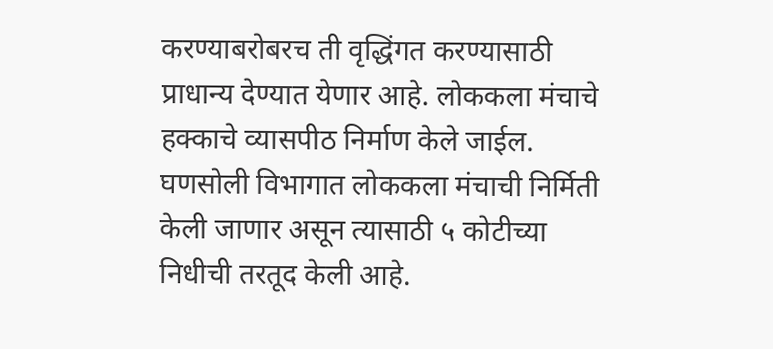करण्याबरोबरच ती वृद्धिंगत करण्यासाठी प्राधान्य देण्यात येणार आहे. लोककला मंचाचे हक्काचे व्यासपीठ निर्माण केले जाईल. घणसोली विभागात लोककला मंचाची निर्मिती केली जाणार असून त्यासाठी ५ कोटीच्या निधीची तरतूद केली आहे.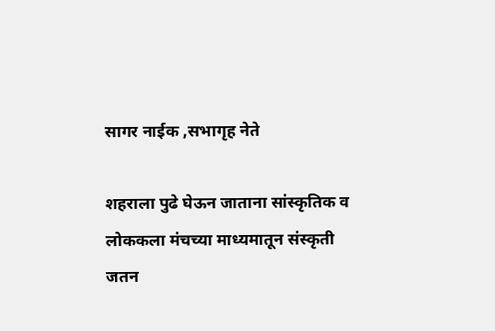सागर नाईक ,सभागृह नेते

शहराला पुढे घेऊन जाताना सांस्कृतिक व लोककला मंचच्या माध्यमातून संस्कृती जतन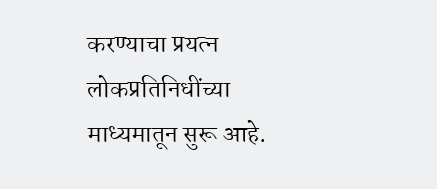करण्याचा प्रयत्न लोकप्रतिनिधींच्या माध्यमातून सुरू आहे.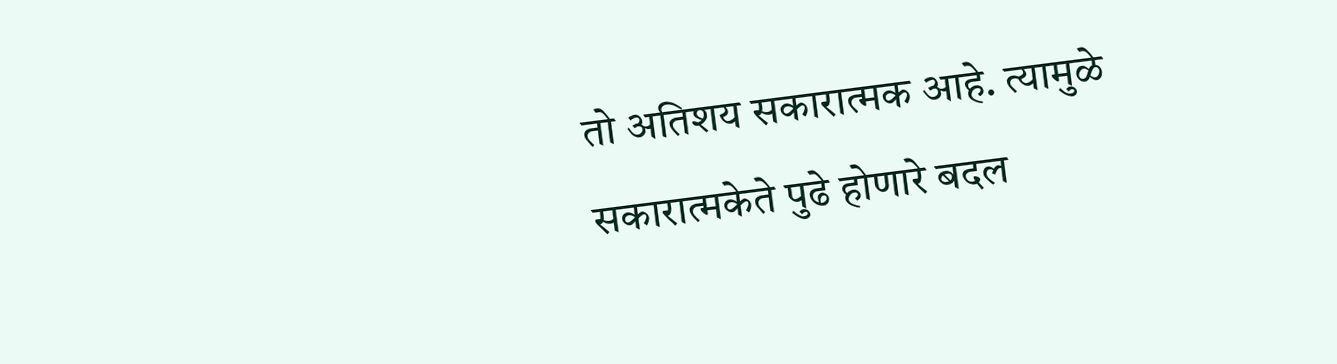तो अतिशय सकारात्मक आहे. त्यामुळे सकारात्मकेते पुढे होणारे बदल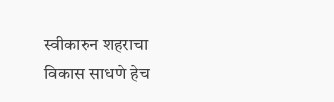स्वीकारुन शहराचा विकास साधणे हेच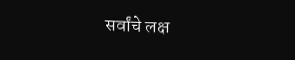सर्वांचे लक्ष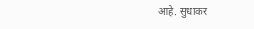आहे. सुधाकर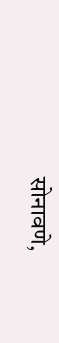सोनावणे,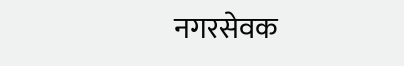नगरसेवक